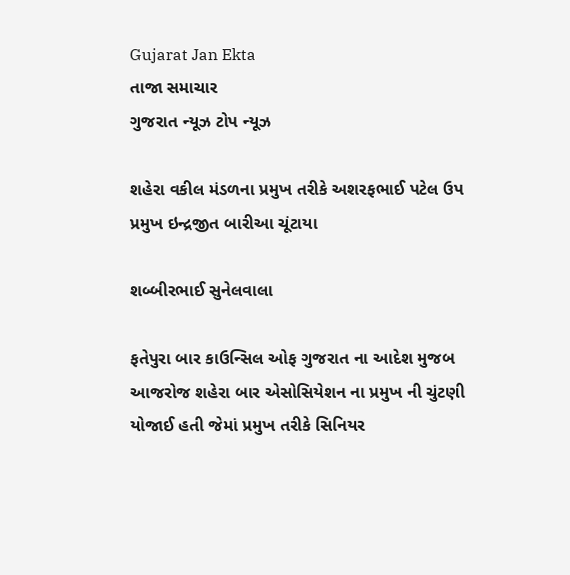Gujarat Jan Ekta
તાજા સમાચાર
ગુજરાત ન્યૂઝ ટોપ ન્યૂઝ

શહેરા વકીલ મંડળના પ્રમુખ તરીકે અશરફભાઈ પટેલ ઉપ પ્રમુખ ઇન્દ્રજીત બારીઆ ચૂંટાયા

શબ્બીરભાઈ સુનેલવાલા

ફતેપુરા બાર કાઉન્સિલ ઓફ ગુજરાત ના આદેશ મુજબ આજરોજ શહેરા બાર એસોસિયેશન ના પ્રમુખ ની ચુંટણી યોજાઈ હતી જેમાં પ્રમુખ તરીકે સિનિયર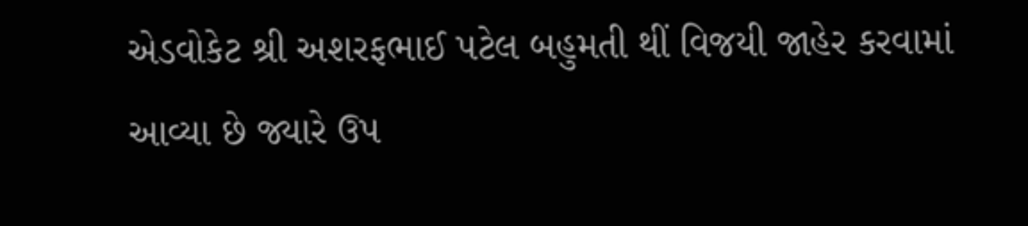એડવોકેટ શ્રી અશરફભાઈ પટેલ બહુમતી થીં વિજયી જાહેર કરવામાં આવ્યા છે જ્યારે ઉપ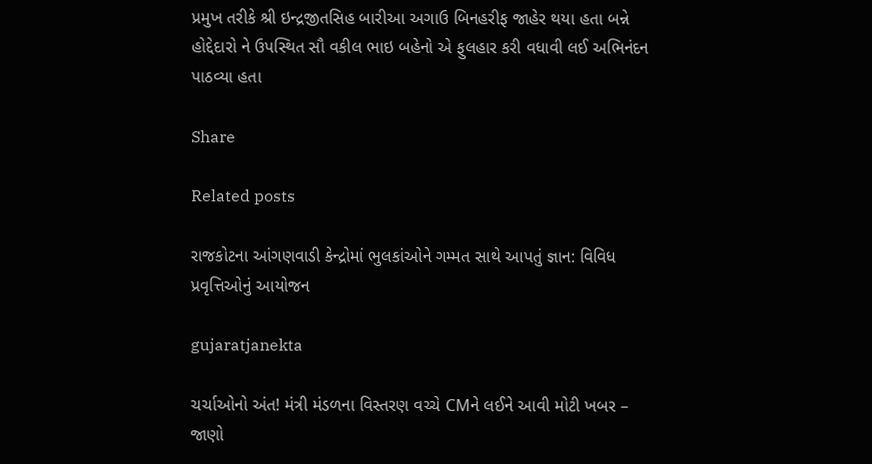પ્રમુખ તરીકે શ્રી ઇન્દ્રજીતસિહ બારીઆ અગાઉ બિનહરીફ જાહેર થયા હતા બન્ને હોદ્દેદારો ને ઉપસ્થિત સૌ વકીલ ભાઇ બહેનો એ ફુલહાર કરી વધાવી લઈ અભિનંદન પાઠવ્યા હતા

Share

Related posts

રાજકોટના આંગણવાડી કેન્દ્રોમાં ભુલકાંઓને ગમ્મત સાથે આપતું જ્ઞાન: વિવિધ પ્રવૃત્તિઓનું આયોજન

gujaratjanekta

ચર્ચાઓનો અંત! મંત્રી મંડળના વિસ્તરણ વચ્ચે CMને લઈને આવી મોટી ખબર – જાણો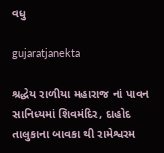વધુ

gujaratjanekta

શ્રદ્ધેય રાળીયા મહારાજ નાં પાવન સાનિધ્યમાં શિવમંદિર, દાહોદ તાલુકાના બાવકા થી રામેશ્વરમ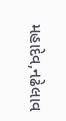મહાદેવ,નઢેલાવ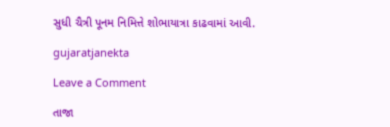સુધી ચૈત્રી પૂનમ નિમિત્તે શોભાયાત્રા કાઢવામાં આવી.

gujaratjanekta

Leave a Comment

તાજા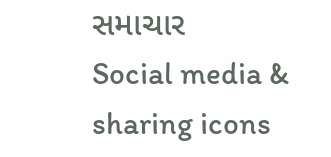સમાચાર
Social media & sharing icons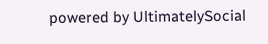powered by UltimatelySocial